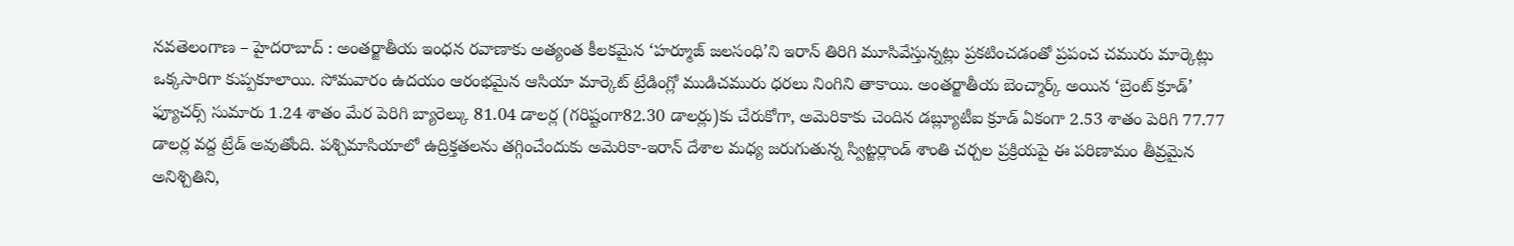నవతెలంగాణ – హైదరాబాద్ : అంతర్జాతీయ ఇంధన రవాణాకు అత్యంత కీలకమైన ‘హర్మూజ్ జలసంధి’ని ఇరాన్ తిరిగి మూసివేస్తున్నట్లు ప్రకటించడంతో ప్రపంచ చమురు మార్కెట్లు ఒక్కసారిగా కుప్పకూలాయి. సోమవారం ఉదయం ఆరంభమైన ఆసియా మార్కెట్ ట్రేడింగ్లో ముడిచమురు ధరలు నింగిని తాకాయి. అంతర్జాతీయ బెంచ్మార్క్ అయిన ‘బ్రెంట్ క్రూడ్’ ఫ్యూచర్స్ సుమారు 1.24 శాతం మేర పెరిగి బ్యారెల్కు 81.04 డాలర్ల (గరిష్టంగా82.30 డాలర్లు)కు చేరుకోగా, అమెరికాకు చెందిన డబ్ల్యూటీఐ క్రూడ్ ఏకంగా 2.53 శాతం పెరిగి 77.77 డాలర్ల వద్ద ట్రేడ్ అవుతోంది. పశ్చిమాసియాలో ఉద్రిక్తతలను తగ్గించేందుకు అమెరికా-ఇరాన్ దేశాల మధ్య జరుగుతున్న స్విట్జర్లాండ్ శాంతి చర్చల ప్రక్రియపై ఈ పరిణామం తీవ్రమైన అనిశ్చితిని,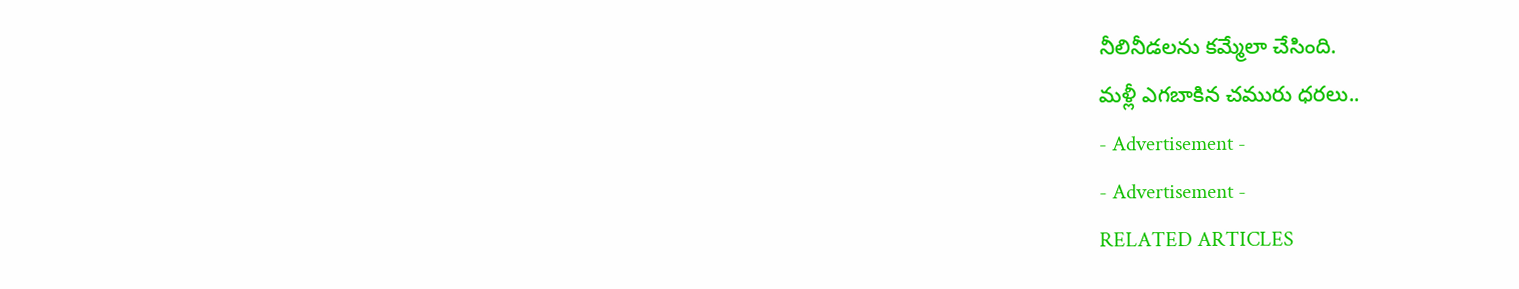నీలినీడలను కమ్మేలా చేసింది.
మళ్లీ ఎగబాకిన చమురు ధరలు..
- Advertisement -
- Advertisement -
RELATED ARTICLES